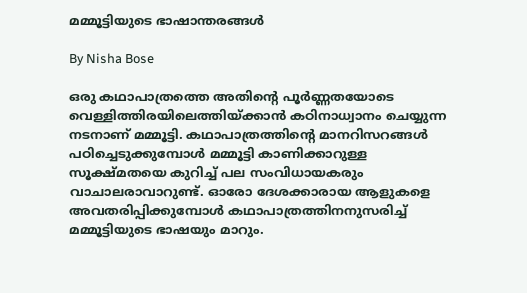മമ്മൂട്ടിയുടെ ഭാഷാന്തരങ്ങള്‍

By Nisha Bose

ഒരു കഥാപാത്രത്തെ അതിന്റെ പൂര്‍ണ്ണതയോടെ വെള്ളിത്തിരയിലെത്തിയ്ക്കാന്‍ കഠിനാധ്വാനം ചെയ്യുന്ന നടനാണ് മമ്മൂട്ടി. കഥാപാത്രത്തിന്റെ മാനറിസറങ്ങള്‍ പഠിച്ചെടുക്കുമ്പോള്‍ മമ്മൂട്ടി കാണിക്കാറുള്ള സൂക്ഷ്മതയെ കുറിച്ച് പല സംവിധായകരും വാചാലരാവാറുണ്ട്. ഓരോ ദേശക്കാരായ ആളുകളെ അവതരിപ്പിക്കുമ്പോള്‍ കഥാപാത്രത്തിനനുസരിച്ച് മമ്മൂട്ടിയുടെ ഭാഷയും മാറും.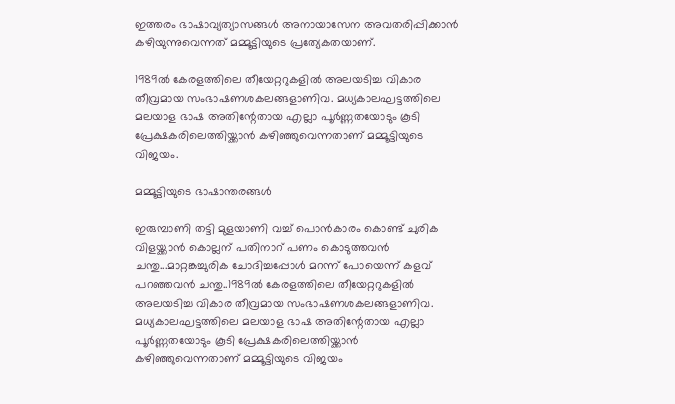ഇത്തരം ഭാഷാവ്യത്യാസങ്ങള്‍ അനായാസേന അവതരിപ്പിക്കാന്‍ കഴിയുന്നുവെന്നത് മമ്മൂട്ടിയുടെ പ്രത്യേകതയാണ്.

1989ല്‍ കേരളത്തിലെ തീയേറ്ററുകളില്‍ അലയടിച്ച വികാര തീവ്രമായ സംഭാഷണശകലങ്ങളാണിവ. മധ്യകാലഘട്ടത്തിലെ മലയാള ഭാഷ അതിന്റേതായ എല്ലാ പൂര്‍ണ്ണതയോടും കൂടി പ്രേക്ഷകരിലെത്തിയ്ക്കാന്‍ കഴിഞ്ഞുവെന്നതാണ് മമ്മൂട്ടിയുടെ വിജയം.

മമ്മൂട്ടിയുടെ ഭാഷാന്തരങ്ങള്‍

ഇരുമ്പാണി തട്ടി മുളയാണി വച്ച് പൊന്‍കാരം കൊണ്ട് ചുരിക വിളയ്ക്കാന്‍ കൊല്ലന് പതിനാറ് പണം കൊടുത്തവന്‍ ചന്തു...മാറ്റങ്കച്ചുരിക ചോദിച്ചപ്പോള്‍ മറന്ന് പോയെന്ന് കളവ് പറഞ്ഞവന്‍ ചന്തു..1989ല്‍ കേരളത്തിലെ തീയേറ്ററുകളില്‍ അലയടിച്ച വികാര തീവ്രമായ സംഭാഷണശകലങ്ങളാണിവ. മധ്യകാലഘട്ടത്തിലെ മലയാള ഭാഷ അതിന്റേതായ എല്ലാ പൂര്‍ണ്ണതയോടും കൂടി പ്രേക്ഷകരിലെത്തിയ്ക്കാന്‍ കഴിഞ്ഞുവെന്നതാണ് മമ്മൂട്ടിയുടെ വിജയം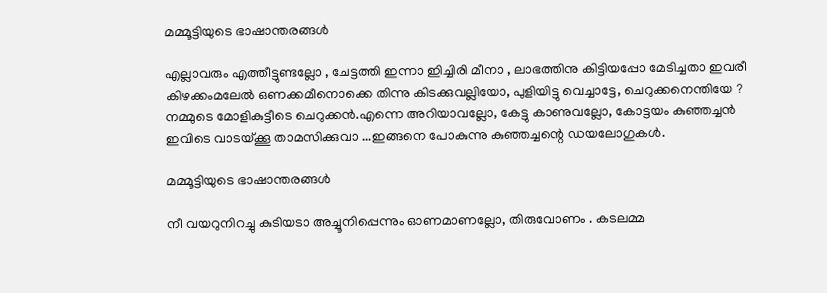മമ്മൂട്ടിയുടെ ഭാഷാന്തരങ്ങള്‍

എല്ലാവരും എത്തീട്ടുണ്ടല്ലോ , ചേട്ടത്തി ഇന്നാ ഇിച്ചിരി മീനാ , ലാഭത്തിനു കിട്ടിയപ്പോ മേടിച്ചതാ ഇവരീ കിഴക്കംമലേല്‍ ഒണക്കമീനൊക്കെ തിന്നു കിടക്കുവല്ലിയോ, പുളിയിട്ടു വെച്ചാട്ടേ, ചെറുക്കനെന്തിയേ ? നമ്മുടെ മോളികുട്ടീടെ ചെറുക്കന്‍.എന്നെ അറിയാവല്ലോ, കേട്ടു കാണുവല്ലോ, കോട്ടയം കുഞ്ഞച്ചന്‍ ഇവിടെ വാടയ്ക്കൂ താമസിക്കുവാ ...ഇങ്ങനെ പോകുന്നു കുഞ്ഞച്ചന്റെ ഡയലോഗുകള്‍.

മമ്മൂട്ടിയുടെ ഭാഷാന്തരങ്ങള്‍

നീ വയറുനിറച്ചു കുടിയടാ അച്ചൂനിപ്പെന്നും ഓണമാണല്ലോ, തിരുവോണം . കടലമ്മ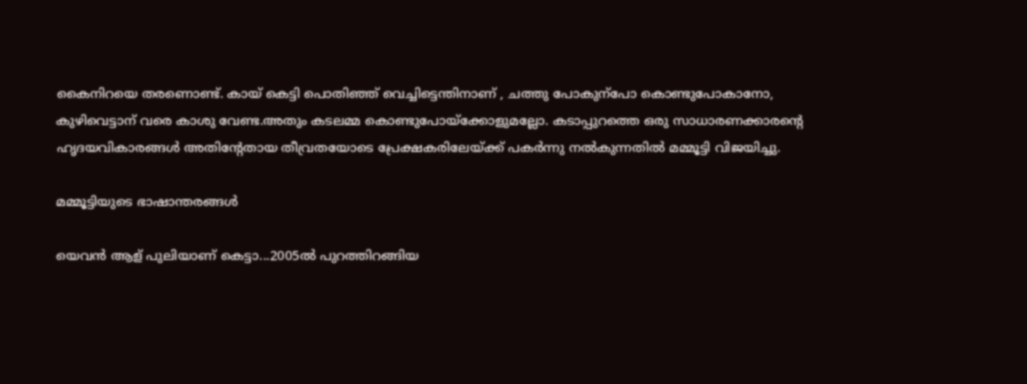കൈനിറയെ തരണൊണ്ട്. കായ് കെട്ടി പൊതിഞ്ഞ് വെച്ചിട്ടെന്തിനാണ് , ചത്തു പോകുന്‌പോ കൊണ്ടുപോകാനോ, കുഴിവെട്ടാന് വരെ കാശു വേണ്ട.അതും കടലമ്മ കൊണ്ടുപോയ്‌ക്കോളുമല്ലോ. കടാപ്പുറത്തെ ഒരു സാധാരണക്കാരന്റെ ഹൃദയവികാരങ്ങള്‍ അതിന്റേതായ തീവ്രതയോടെ പ്രേക്ഷകരിലേയ്ക്ക് പകര്‍ന്നു നല്‍കുന്നതില്‍ മമ്മൂട്ടി വിജയിച്ചു.

മമ്മൂട്ടിയുടെ ഭാഷാന്തരങ്ങള്‍

യെവന്‍ ആള് പുലിയാണ് കെട്ടാ...2005ല്‍ പുറത്തിറങ്ങിയ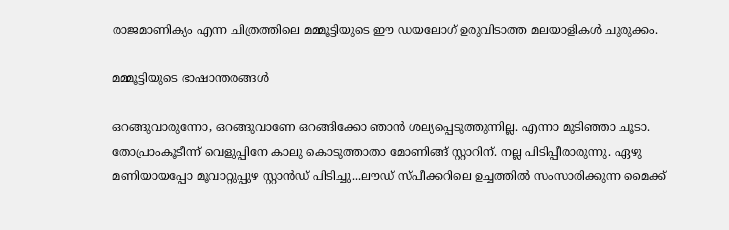രാജമാണിക്യം എന്ന ചിത്രത്തിലെ മമ്മൂട്ടിയുടെ ഈ ഡയലോഗ് ഉരുവിടാത്ത മലയാളികള്‍ ചുരുക്കം.

മമ്മൂട്ടിയുടെ ഭാഷാന്തരങ്ങള്‍

ഒറങ്ങുവാരുന്നോ, ഒറങ്ങുവാണേ ഒറങ്ങിക്കോ ഞാന്‍ ശല്യപ്പെടുത്തുന്നില്ല. എന്നാ മുടിഞ്ഞാ ചൂടാ. തോപ്രാംകൂടീന്ന് വെളുപ്പിനേ കാലു കൊടുത്താതാ മോണിങ്ങ് സ്റ്റാറിന്. നല്ല പിടിപ്പീരാരുന്നു. ഏഴു മണിയായപ്പോ മൂവാറ്റുപ്പുഴ സ്റ്റാന്‍ഡ് പിടിച്ചു...ലൗഡ് സ്പീക്കറിലെ ഉച്ചത്തില്‍ സംസാരിക്കുന്ന മൈക്ക്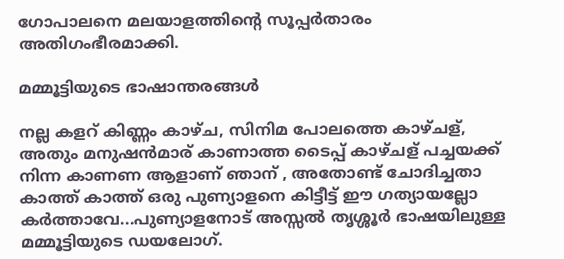ഗോപാലനെ മലയാളത്തിന്റെ സൂപ്പര്‍താരം അതിഗംഭീരമാക്കി.

മമ്മൂട്ടിയുടെ ഭാഷാന്തരങ്ങള്‍

നല്ല കളറ് കിണ്ണം കാഴ്ച, സിനിമ പോലത്തെ കാഴ്ചള്, അതും മനുഷന്‍മാര് കാണാത്ത ടൈപ്പ് കാഴ്ചള് പച്ചയക്ക് നിന്ന കാണണ ആളാണ് ഞാന് , അതോണ്ട് ചോദിച്ചതാ കാത്ത് കാത്ത് ഒരു പുണ്യാളനെ കിട്ടീട്ട് ഈ ഗത്യായല്ലോ കര്‍ത്താവേ...പുണ്യാളനോട് അസ്സല്‍ തൃശ്ശൂര്‍ ഭാഷയിലുള്ള മമ്മൂട്ടിയുടെ ഡയലോഗ്.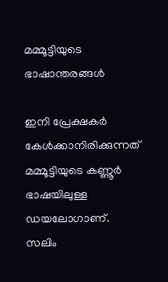മമ്മൂട്ടിയുടെ ഭാഷാന്തരങ്ങള്‍

ഇനി പ്രേക്ഷകര്‍ കേള്‍ക്കാനിരിക്കുന്നത് മമ്മൂട്ടിയുടെ കണ്ണൂര്‍ ഭാഷയിലുള്ള ഡയലോഗാണ്. സലിം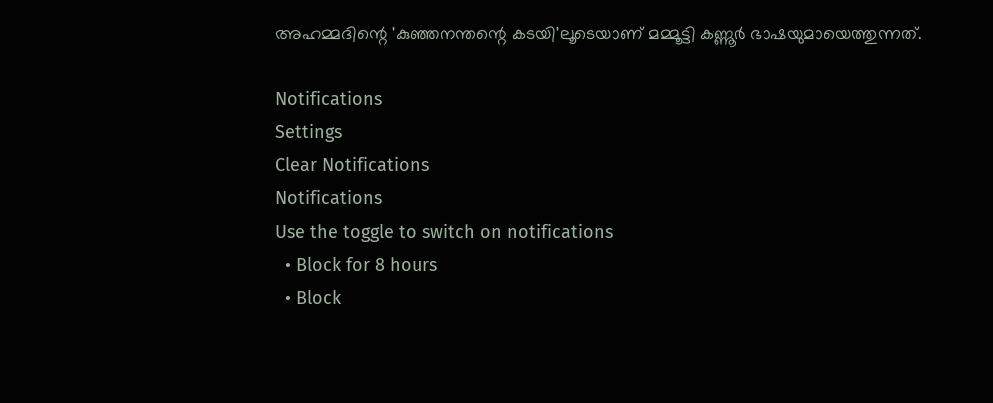അഹമ്മദിന്റെ 'കുഞ്ഞനന്തന്റെ കടയി'ലൂടെയാണ് മമ്മൂട്ടി കണ്ണൂര്‍ ഭാഷയുമായെത്തുന്നത്.

Notifications
Settings
Clear Notifications
Notifications
Use the toggle to switch on notifications
  • Block for 8 hours
  • Block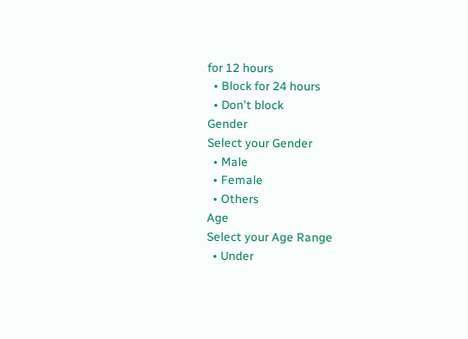for 12 hours
  • Block for 24 hours
  • Don't block
Gender
Select your Gender
  • Male
  • Female
  • Others
Age
Select your Age Range
  • Under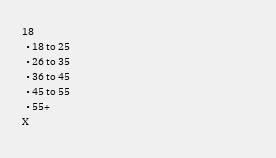18
  • 18 to 25
  • 26 to 35
  • 36 to 45
  • 45 to 55
  • 55+
X